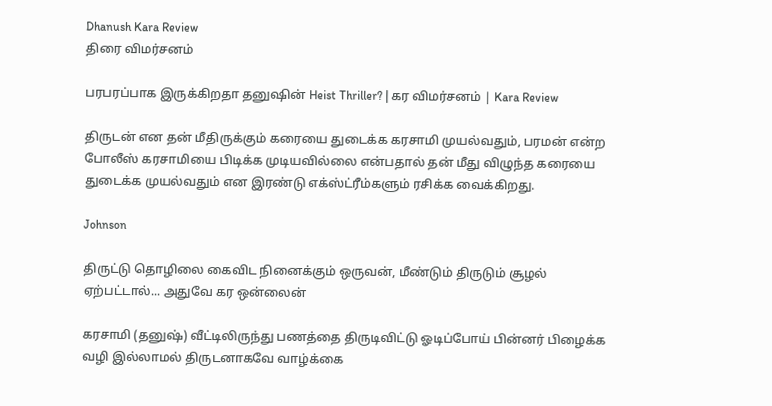Dhanush Kara Review
திரை விமர்சனம்

பரபரப்பாக இருக்கிறதா தனுஷின் Heist Thriller? | கர விமர்சனம் | Kara Review

திருடன் என தன் மீதிருக்கும் கரையை துடைக்க கரசாமி முயல்வதும், பரமன் என்ற போலீஸ் கரசாமியை பிடிக்க முடியவில்லை என்பதால் தன் மீது விழுந்த கரையை துடைக்க முயல்வதும் என இரண்டு எக்ஸ்ட்ரீம்களும் ரசிக்க வைக்கிறது.

Johnson

திருட்டு தொழிலை கைவிட நினைக்கும் ஒருவன், மீண்டும் திருடும் சூழல் ஏற்பட்டால்... அதுவே கர ஒன்லைன்

கரசாமி (தனுஷ்) வீட்டிலிருந்து பணத்தை திருடிவிட்டு ஓடிப்போய் பின்னர் பிழைக்க வழி இல்லாமல் திருடனாகவே வாழ்க்கை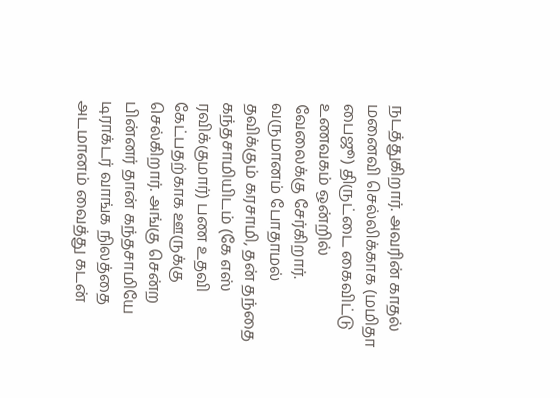நடத்துகிறார். அவரின் காதல் மனைவி செல்லிக்காக (மமிதா பைஜூ) திருட்டை கைவிட்டு உணவகம் ஒன்றில் வேலைக்கு சேர்கிறார். வருமானம் போதாமல் தவிக்கும் கரசாமி, தன் தந்தை கந்தசாமியிடம் (கே எஸ் ரவிக்குமார்) பண உதவி கேட்பதற்காக ஊருக்கு செல்கிறார். அங்கு சென்ற பின்னர் தான் கந்தசாமியே டிராக்டர் வாங்க நிலத்தை அடமானம் வைத்து கடன்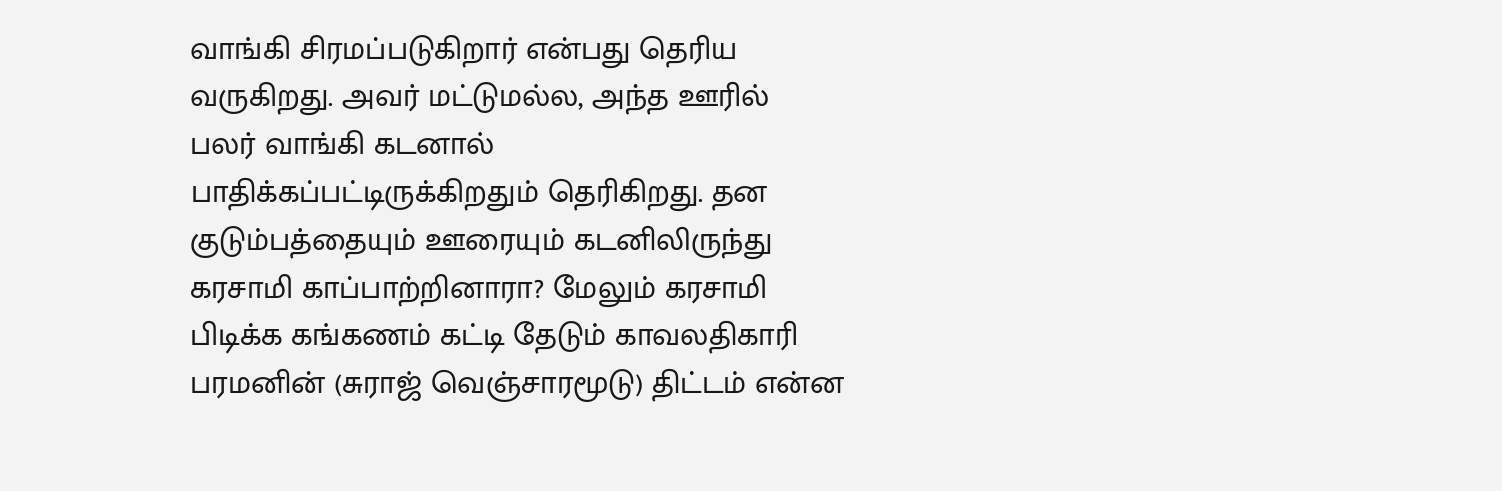வாங்கி சிரமப்படுகிறார் என்பது தெரிய வருகிறது. அவர் மட்டுமல்ல, அந்த ஊரில் பலர் வாங்கி கடனால் பாதிக்கப்பட்டிருக்கிறதும் தெரிகிறது. தன குடும்பத்தையும் ஊரையும் கடனிலிருந்து கரசாமி காப்பாற்றினாரா? மேலும் கரசாமி பிடிக்க கங்கணம் கட்டி தேடும் காவலதிகாரி பரமனின் (சுராஜ் வெஞ்சாரமூடு) திட்டம் என்ன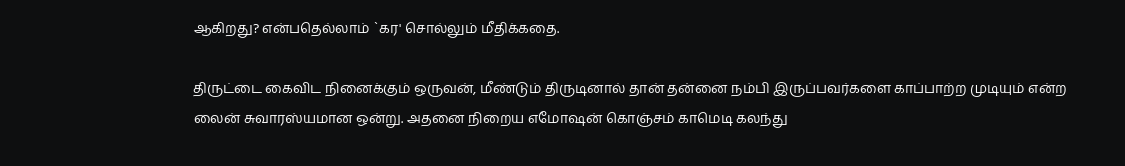ஆகிறது? என்பதெல்லாம் `கர' சொல்லும் மீதிக்கதை.

திருட்டை கைவிட நினைக்கும் ஒருவன், மீண்டும் திருடினால் தான் தன்னை நம்பி இருப்பவர்களை காப்பாற்ற முடியும் என்ற லைன் சுவாரஸ்யமான ஒன்று. அதனை நிறைய எமோஷன் கொஞ்சம் காமெடி கலந்து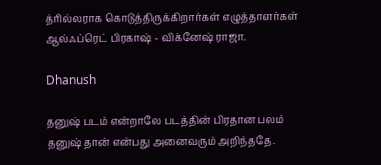த்ரில்லராக கொடுத்திருக்கிறார்கள் எழுத்தாளர்கள் ஆல்ஃப்ரெட் பிரகாஷ் - விக்னேஷ் ராஜா.

Dhanush

தனுஷ் படம் என்றாலே படத்தின் பிரதான பலம் தனுஷ் தான் என்பது அனைவரும் அறிந்ததே.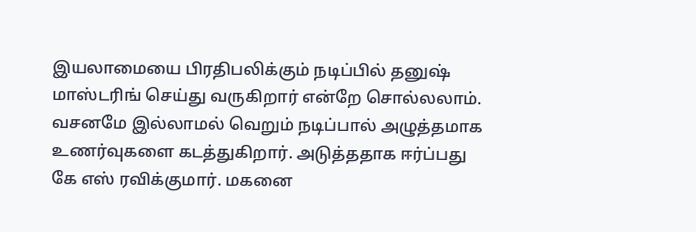இயலாமையை பிரதிபலிக்கும் நடிப்பில் தனுஷ் மாஸ்டரிங் செய்து வருகிறார் என்றே சொல்லலாம். வசனமே இல்லாமல் வெறும் நடிப்பால் அழுத்தமாக உணர்வுகளை கடத்துகிறார். அடுத்ததாக ஈர்ப்பது கே எஸ் ரவிக்குமார். மகனை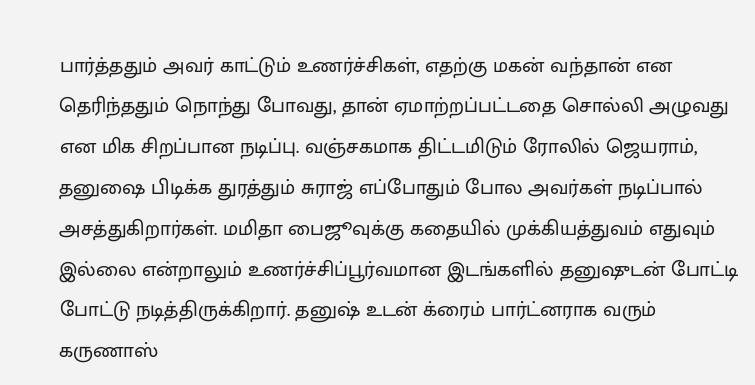பார்த்ததும் அவர் காட்டும் உணர்ச்சிகள், எதற்கு மகன் வந்தான் என தெரிந்ததும் நொந்து போவது, தான் ஏமாற்றப்பட்டதை சொல்லி அழுவது என மிக சிறப்பான நடிப்பு. வஞ்சகமாக திட்டமிடும் ரோலில் ஜெயராம், தனுஷை பிடிக்க துரத்தும் சுராஜ் எப்போதும் போல அவர்கள் நடிப்பால் அசத்துகிறார்கள். மமிதா பைஜூவுக்கு கதையில் முக்கியத்துவம் எதுவும் இல்லை என்றாலும் உணர்ச்சிப்பூர்வமான இடங்களில் தனுஷுடன் போட்டி போட்டு நடித்திருக்கிறார். தனுஷ் உடன் க்ரைம் பார்ட்னராக வரும் கருணாஸ்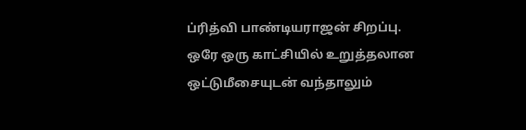ப்ரித்வி பாண்டியராஜன் சிறப்பு. ஒரே ஒரு காட்சியில் உறுத்தலான ஒட்டுமீசையுடன் வந்தாலும்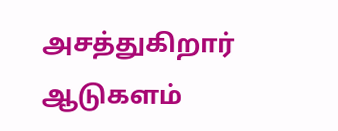அசத்துகிறார் ஆடுகளம்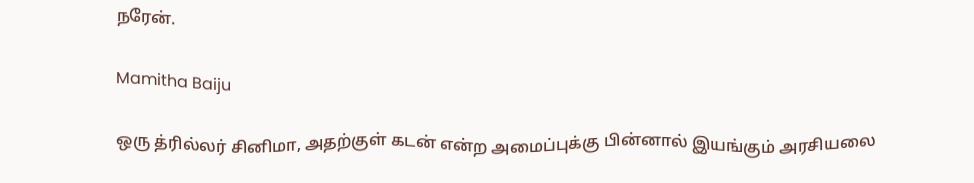நரேன்.

Mamitha Baiju

ஒரு த்ரில்லர் சினிமா, அதற்குள் கடன் என்ற அமைப்புக்கு பின்னால் இயங்கும் அரசியலை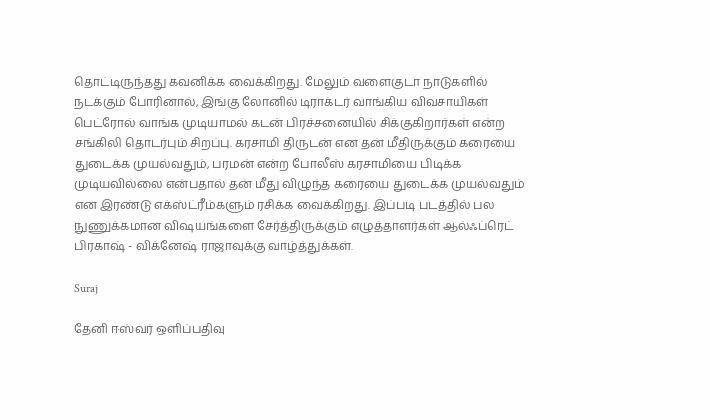தொட்டிருந்தது கவனிக்க வைக்கிறது. மேலும் வளைகுடா நாடுகளில் நடக்கும் போரினால், இங்கு லோனில் டிராக்டர் வாங்கிய விவசாயிகள் பெட்ரோல் வாங்க முடியாமல் கடன் பிரச்சனையில் சிக்குகிறார்கள் என்ற சங்கிலி தொடர்பும் சிறப்பு. கரசாமி திருடன் என தன் மீதிருக்கும் கரையை துடைக்க முயல்வதும், பரமன் என்ற போலீஸ் கரசாமியை பிடிக்க முடியவில்லை என்பதால் தன் மீது விழுந்த கரையை துடைக்க முயல்வதும் என இரண்டு எக்ஸ்ட்ரீம்களும் ரசிக்க வைக்கிறது. இப்படி படத்தில் பல நுணுக்கமான விஷயங்களை சேர்த்திருக்கும் எழுத்தாளர்கள் ஆல்ஃப்ரெட் பிரகாஷ் - விக்னேஷ் ராஜாவுக்கு வாழ்த்துக்கள்.

Suraj

தேனி ஈஸ்வர் ஒளிப்பதிவு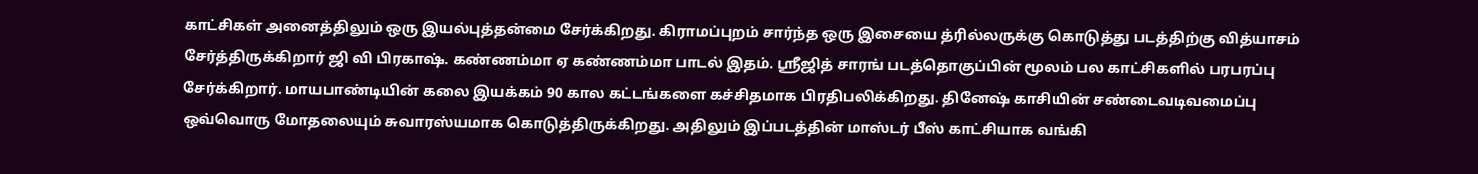காட்சிகள் அனைத்திலும் ஒரு இயல்புத்தன்மை சேர்க்கிறது. கிராமப்புறம் சார்ந்த ஒரு இசையை த்ரில்லருக்கு கொடுத்து படத்திற்கு வித்யாசம் சேர்த்திருக்கிறார் ஜி வி பிரகாஷ். கண்ணம்மா ஏ கண்ணம்மா பாடல் இதம். ஸ்ரீஜித் சாரங் படத்தொகுப்பின் மூலம் பல காட்சிகளில் பரபரப்பு சேர்க்கிறார். மாயபாண்டியின் கலை இயக்கம் 90 கால கட்டங்களை கச்சிதமாக பிரதிபலிக்கிறது. தினேஷ் காசியின் சண்டைவடிவமைப்பு ஒவ்வொரு மோதலையும் சுவாரஸ்யமாக கொடுத்திருக்கிறது. அதிலும் இப்படத்தின் மாஸ்டர் பீஸ் காட்சியாக வங்கி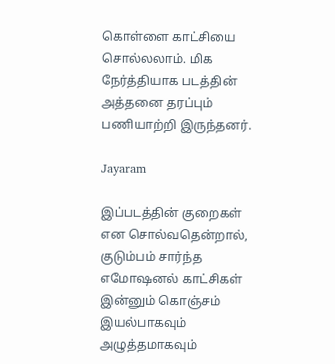கொள்ளை காட்சியை சொல்லலாம். மிக நேர்த்தியாக படத்தின் அத்தனை தரப்பும் பணியாற்றி இருந்தனர்.

Jayaram

இப்படத்தின் குறைகள் என சொல்வதென்றால், குடும்பம் சார்ந்த எமோஷனல் காட்சிகள் இன்னும் கொஞ்சம் இயல்பாகவும் அழுத்தமாகவும்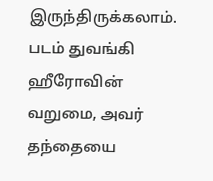இருந்திருக்கலாம். படம் துவங்கி ஹீரோவின் வறுமை, அவர் தந்தையை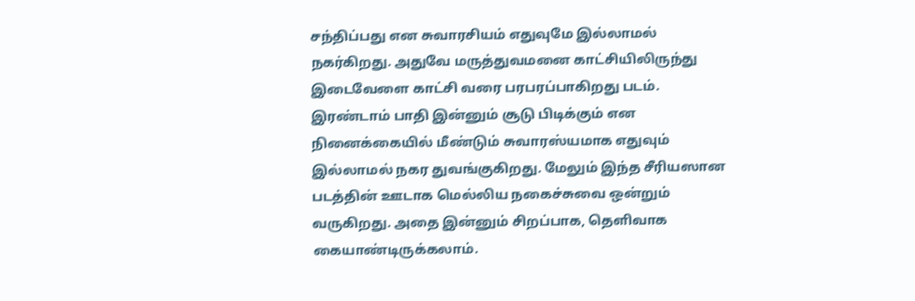சந்திப்பது என சுவாரசியம் எதுவுமே இல்லாமல் நகர்கிறது. அதுவே மருத்துவமனை காட்சியிலிருந்து இடைவேளை காட்சி வரை பரபரப்பாகிறது படம். இரண்டாம் பாதி இன்னும் சூடு பிடிக்கும் என நினைக்கையில் மீண்டும் சுவாரஸ்யமாக எதுவும் இல்லாமல் நகர துவங்குகிறது. மேலும் இந்த சீரியஸான படத்தின் ஊடாக மெல்லிய நகைச்சுவை ஒன்றும் வருகிறது. அதை இன்னும் சிறப்பாக, தெளிவாக கையாண்டிருக்கலாம்.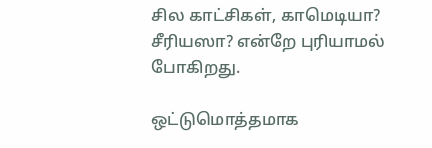சில காட்சிகள், காமெடியா? சீரியஸா? என்றே புரியாமல் போகிறது.

ஒட்டுமொத்தமாக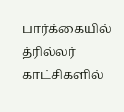பார்க்கையில் த்ரில்லர் காட்சிகளில்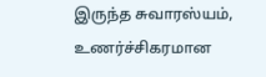இருந்த சுவாரஸ்யம், உணர்ச்சிகரமான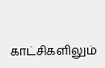காட்சிகளிலும்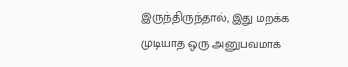இருந்திருந்தால், இது மறக்க முடியாத ஒரு அனுபவமாக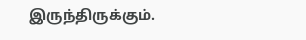இருந்திருக்கும்.